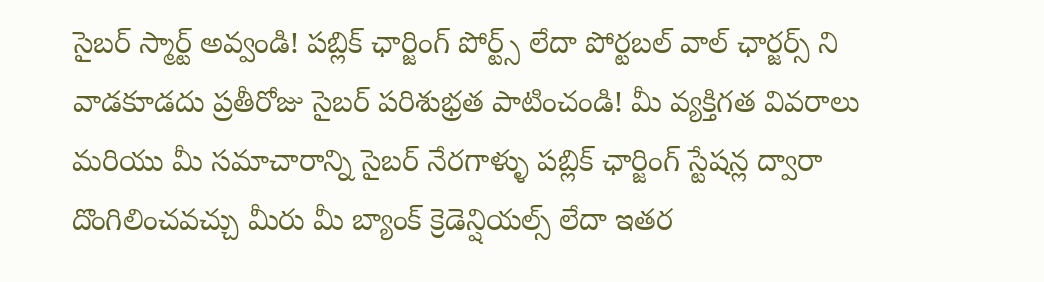సైబర్ స్మార్ట్ అవ్వండి! పబ్లిక్ ఛార్జింగ్ పోర్ట్స్ లేదా పోర్టబల్ వాల్ ఛార్జర్స్ ని వాడకూడదు ప్రతీరోజు సైబర్ పరిశుభ్రత పాటించండి! మీ వ్యక్తిగత వివరాలు మరియు మీ సమాచారాన్ని సైబర్ నేరగాళ్ళు పబ్లిక్ ఛార్జింగ్ స్టేషన్ల ద్వారా దొంగిలించవచ్చు మీరు మీ బ్యాంక్ క్రెడెన్షియల్స్ లేదా ఇతర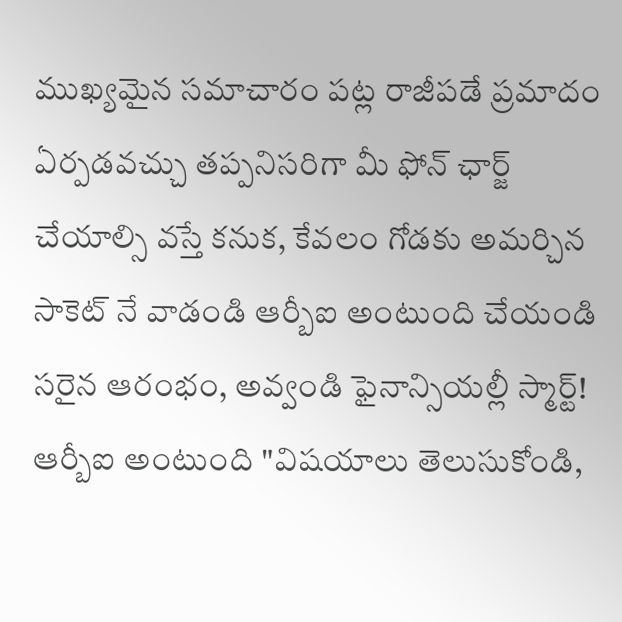ముఖ్యమైన సమాచారం పట్ల రాజీపడే ప్రమాదం ఏర్పడవచ్చు తప్పనిసరిగా మీ ఫోన్ ఛార్జ్ చేయాల్సి వస్తే కనుక, కేవలం గోడకు అమర్చిన సాకెట్ నే వాడండి ఆర్బీఐ అంటుంది చేయండి సరైన ఆరంభం, అవ్వండి ఫైనాన్సియల్లీ స్మార్ట్! ఆర్బీఐ అంటుంది "విషయాలు తెలుసుకోండి,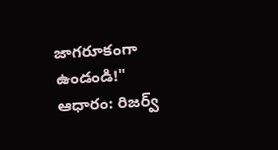జాగరూకంగా ఉండండి!" ఆధారం: రిజర్వ్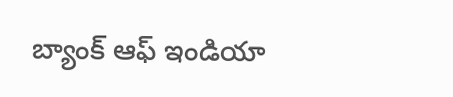బ్యాంక్ ఆఫ్ ఇండియా